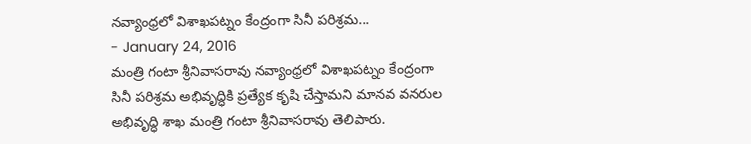నవ్యాంధ్రలో విశాఖపట్నం కేంద్రంగా సినీ పరిశ్రమ...
- January 24, 2016
మంత్రి గంటా శ్రీనివాసరావు నవ్యాంధ్రలో విశాఖపట్నం కేంద్రంగా సినీ పరిశ్రమ అభివృద్ధికి ప్రత్యేక కృషి చేస్తామని మానవ వనరుల అభివృద్ధి శాఖ మంత్రి గంటా శ్రీనివాసరావు తెలిపారు.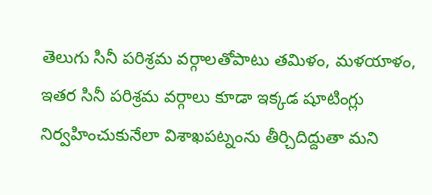తెలుగు సినీ పరిశ్రమ వర్గాలతోపాటు తమిళం, మళయాళం, ఇతర సినీ పరిశ్రమ వర్గాలు కూడా ఇక్కడ షూటింగ్లు నిర్వహించుకునేలా విశాఖపట్నంను తీర్చిదిద్దుతా మని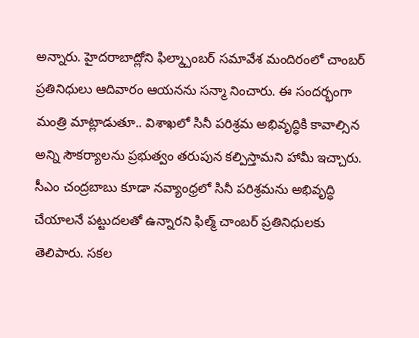అన్నారు. హైదరాబాద్లోని ఫిల్మ్చాంబర్ సమావేశ మందిరంలో చాంబర్ ప్రతినిధులు ఆదివారం ఆయనను సన్మా నించారు. ఈ సందర్భంగా మంత్రి మాట్లాడుతూ.. విశాఖలో సినీ పరిశ్రమ అభివృద్ధికి కావాల్సిన అన్ని సౌకర్యాలను ప్రభుత్వం తరుపున కల్పిస్తామని హామీ ఇచ్చారు. సీఎం చంద్రబాబు కూడా నవ్యాంధ్రలో సినీ పరిశ్రమను అభివృద్ధి చేయాలనే పట్టుదలతో ఉన్నారని ఫిల్మ్ చాంబర్ ప్రతినిధులకు తెలిపారు. సకల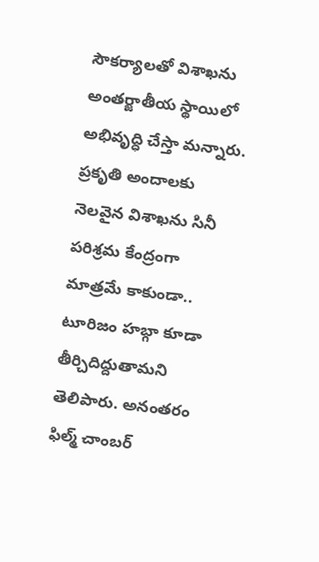సౌకర్యాలతో విశాఖను అంతర్జాతీయ స్థాయిలో అభివృద్ధి చేస్తా మన్నారు. ప్రకృతి అందాలకు నెలవైన విశాఖను సినీ పరిశ్రమ కేంద్రంగా మాత్రమే కాకుండా.. టూరిజం హబ్గా కూడా తీర్చిదిద్దుతామని తెలిపారు. అనంతరం ఫిల్మ్ చాంబర్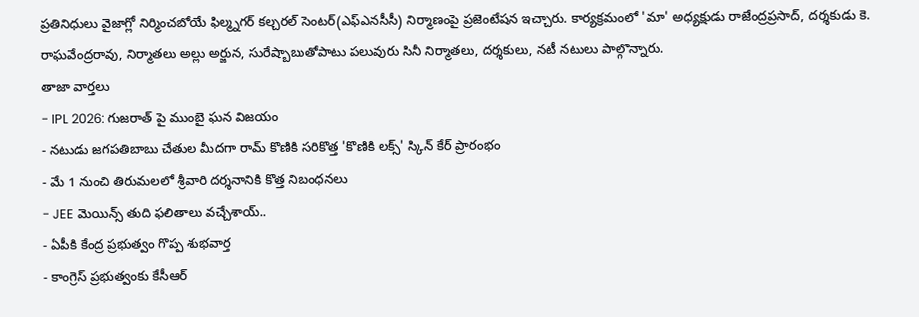ప్రతినిధులు వైజాగ్లో నిర్మించబోయే ఫిల్మ్నగర్ కల్చరల్ సెంటర్(ఎఫ్ఎనసీసీ) నిర్మాణంపై ప్రజెంటేషన ఇచ్చారు. కార్యక్రమంలో 'మా' అధ్యక్షుడు రాజేంద్రప్రసాద్, దర్శకుడు కె. రాఘవేంద్రరావు, నిర్మాతలు అల్లు అర్జున, సురేష్బాబుతోపాటు పలువురు సినీ నిర్మాతలు, దర్శకులు, నటీ నటులు పాల్గొన్నారు.
తాజా వార్తలు
- IPL 2026: గుజరాత్ పై ముంబై ఘన విజయం
- నటుడు జగపతిబాబు చేతుల మీదగా రామ్ కొణికి సరికొత్త 'కొణికి లక్స్' స్కిన్ కేర్ ప్రారంభం
- మే 1 నుంచి తిరుమలలో శ్రీవారి దర్శనానికి కొత్త నిబంధనలు
- JEE మెయిన్స్ తుది ఫలితాలు వచ్చేశాయ్..
- ఏపీకి కేంద్ర ప్రభుత్వం గొప్ప శుభవార్త
- కాంగ్రెస్ ప్రభుత్వంకు కేసీఆర్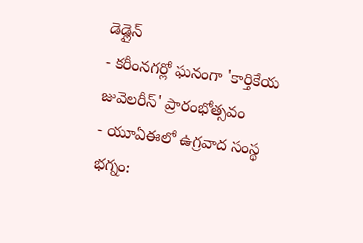డెడ్లైన్
- కరీంనగర్లో ఘనంగా 'కార్తికేయ జువెలరీస్' ప్రారంభోత్సవం
- యూఏఈలో ఉగ్రవాద సంస్థ భగ్నం: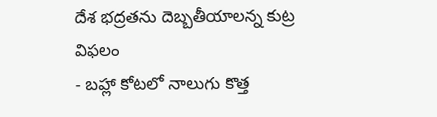దేశ భద్రతను దెబ్బతీయాలన్న కుట్ర విఫలం
- బహ్లా కోటలో నాలుగు కొత్త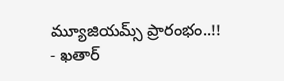మ్యూజియమ్స్ ప్రారంభం..!!
- ఖతార్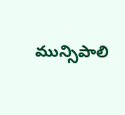మున్సిపాలి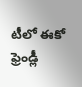టీలో ఈకో ఫ్రెండ్లీ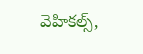వెహికల్స్,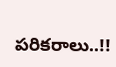పరికరాలు..!!